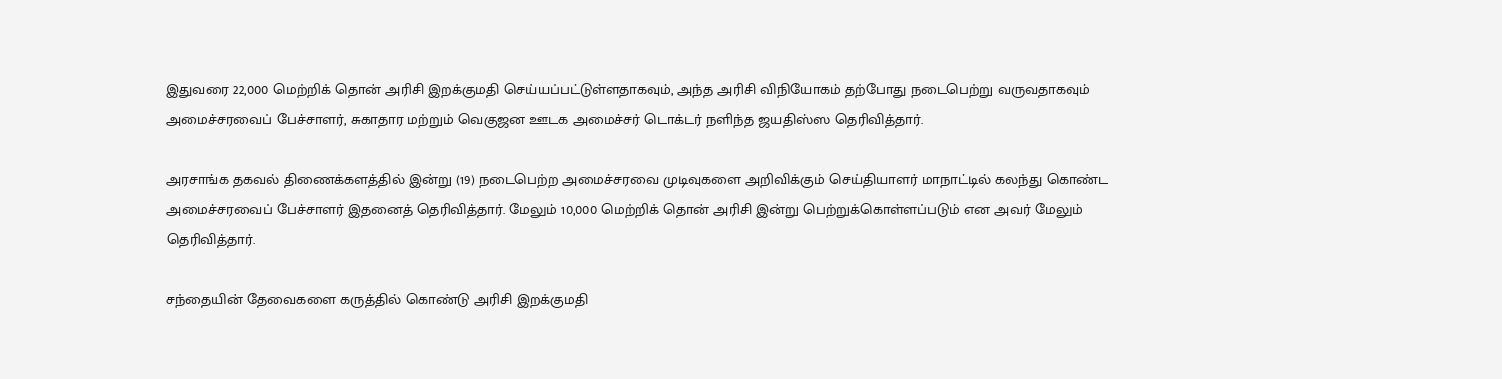இதுவரை 22,000 மெற்றிக் தொன் அரிசி இறக்குமதி செய்யப்பட்டுள்ளதாகவும், அந்த அரிசி விநியோகம் தற்போது நடைபெற்று வருவதாகவும் அமைச்சரவைப் பேச்சாளர், சுகாதார மற்றும் வெகுஜன ஊடக அமைச்சர் டொக்டர் நளிந்த ஜயதிஸ்ஸ தெரிவித்தார்.

அரசாங்க தகவல் திணைக்களத்தில் இன்று (19) நடைபெற்ற அமைச்சரவை முடிவுகளை அறிவிக்கும் செய்தியாளர் மாநாட்டில் கலந்து கொண்ட அமைச்சரவைப் பேச்சாளர் இதனைத் தெரிவித்தார். மேலும் 10,000 மெற்றிக் தொன் அரிசி இன்று பெற்றுக்கொள்ளப்படும் என அவர் மேலும் தெரிவித்தார்.

சந்தையின் தேவைகளை கருத்தில் கொண்டு அரிசி இறக்குமதி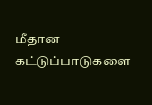மீதான கட்டுப்பாடுகளை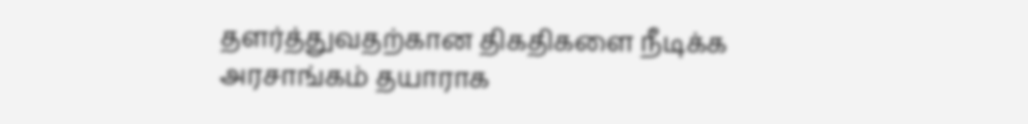தளர்த்துவதற்கான திகதிகளை நீடிக்க அரசாங்கம் தயாராக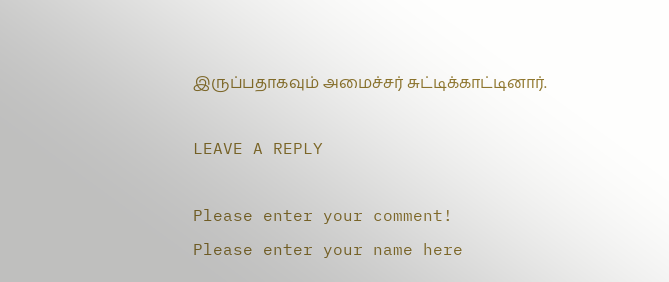இருப்பதாகவும் அமைச்சர் சுட்டிக்காட்டினார்.

LEAVE A REPLY

Please enter your comment!
Please enter your name here